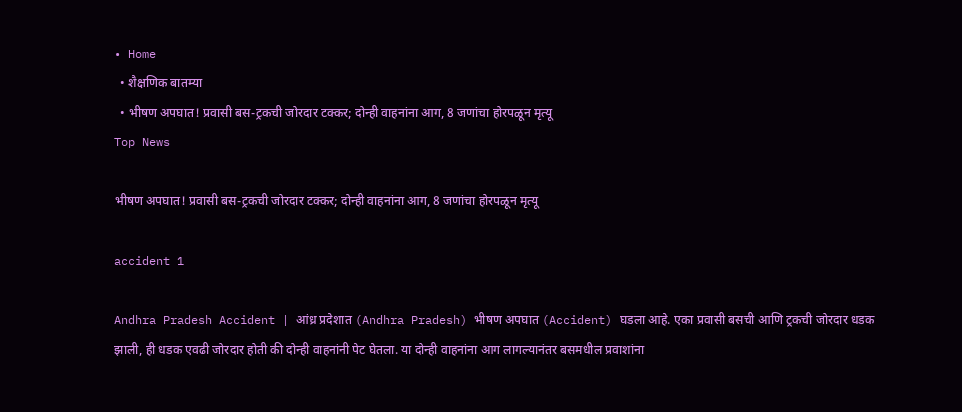• Home
  • शैक्षणिक बातम्या
  • भीषण अपघात! प्रवासी बस-ट्रकची जोरदार टक्कर; दोन्ही वाहनांना आग, 8 जणांचा होरपळून मृत्यू
Top News

भीषण अपघात! प्रवासी बस-ट्रकची जोरदार टक्कर; दोन्ही वाहनांना आग, 8 जणांचा होरपळून मृत्यू

accident 1

Andhra Pradesh Accident | आंध्र प्रदेशात (Andhra Pradesh) भीषण अपघात (Accident) घडला आहे. एका प्रवासी बसची आणि ट्रकची जोरदार धडक झाली, ही धडक एवढी जोरदार होती की दोन्ही वाहनांनी पेट घेतला. या दोन्ही वाहनांना आग लागल्यानंतर बसमधील प्रवाशांना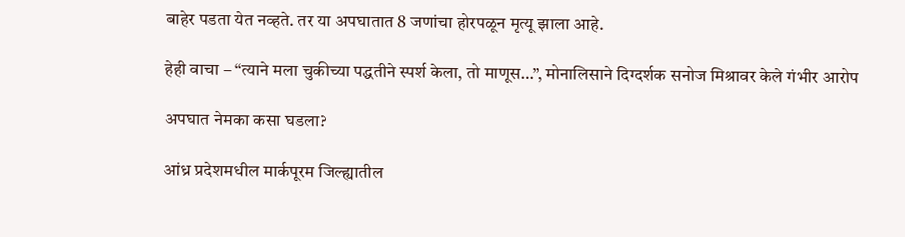बाहेर पडता येत नव्हते. तर या अपघातात 8 जणांचा होरपळून मृत्यू झाला आहे.

हेही वाचा – “त्याने मला चुकीच्या पद्धतीने स्पर्श केला, तो माणूस…”, मोनालिसाने दिग्दर्शक सनोज मिश्रावर केले गंभीर आरोप

अपघात नेमका कसा घडला?

आंध्र प्रदेशमधील मार्कपूरम जिल्ह्यातील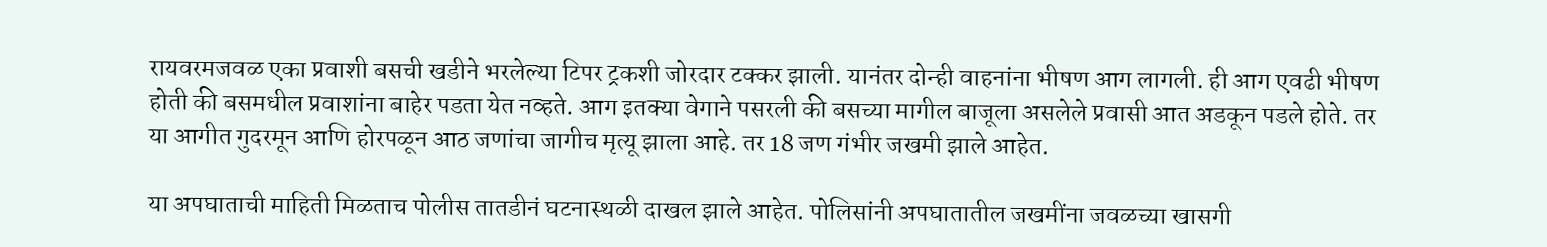रायवरमजवळ एका प्रवाशी बसची खडीने भरलेल्या टिपर ट्रकशी जोरदार टक्कर झाली. यानंतर दोन्ही वाहनांना भीषण आग लागली. ही आग एवढी भीषण होती की बसमधील प्रवाशांना बाहेर पडता येत नव्हते. आग इतक्या वेगाने पसरली की बसच्या मागील बाजूला असलेले प्रवासी आत अडकून पडले होते. तर या आगीत गुदरमून आणि होरपळून आठ जणांचा जागीच मृत्यू झाला आहे. तर 18 जण गंभीर जखमी झाले आहेत.

या अपघाताची माहिती मिळताच पोलीस तातडीनं घटनास्थळी दाखल झाले आहेत. पोलिसांनी अपघातातील जखमींना जवळच्या खासगी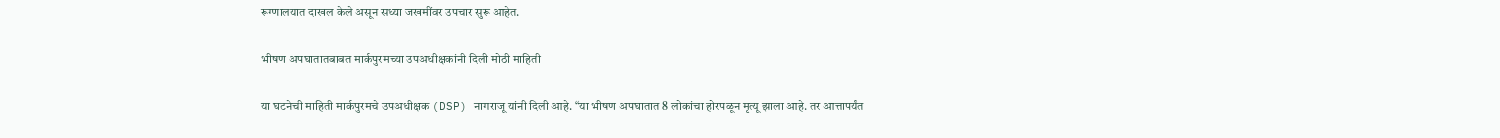रूग्णालयात दाखल केले असून सध्या जखमींवर उपचार सुरू आहेत.

भीषण अपघातातबाबत मार्कपुरमच्या उपअधीक्षकांनी दिली मोठी माहिती

या घटनेची माहिती मार्कपुरमचे उपअधीक्षक (DSP) नागराजू यांनी दिली आहे. “या भीषण अपघातात 8 लोकांचा होरपळून मृत्यू झाला आहे. तर आत्तापर्यंत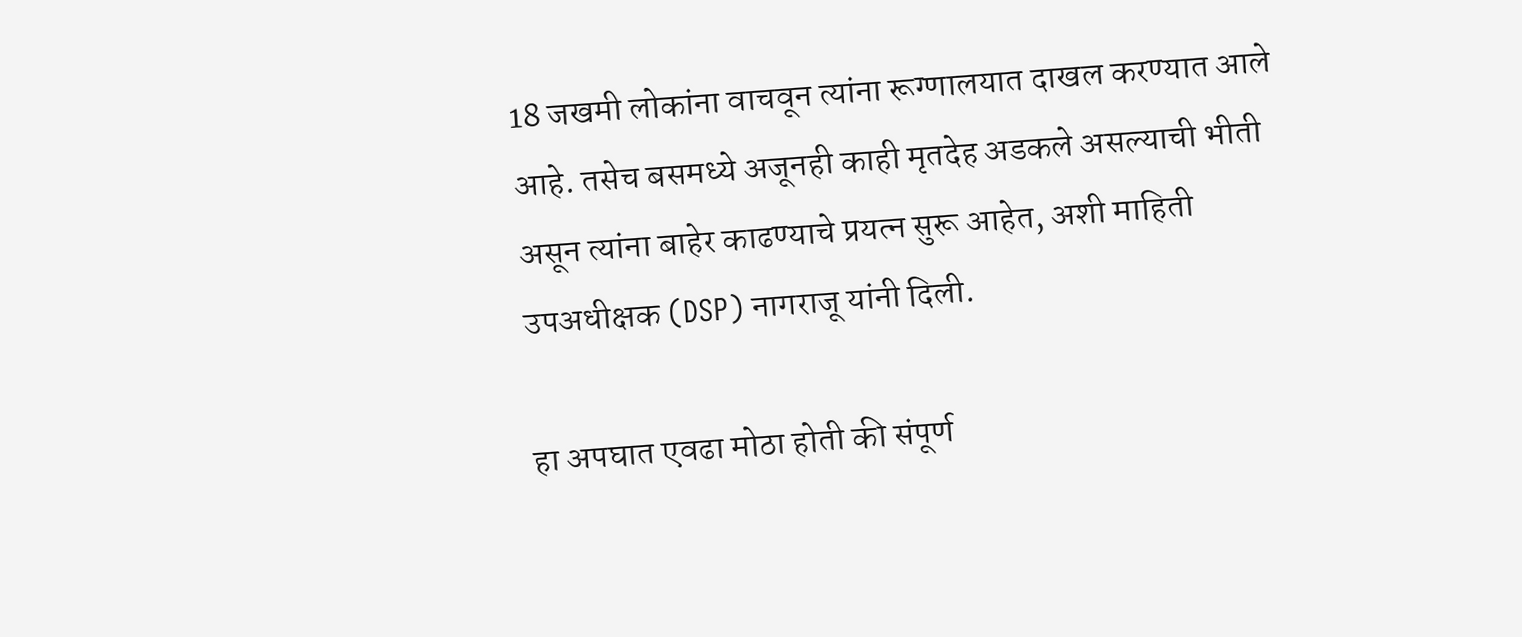18 जखमी लोकांना वाचवून त्यांना रूग्णालयात दाखल करण्यात आले आहे. तसेच बसमध्ये अजूनही काही मृतदेह अडकले असल्याची भीती असून त्यांना बाहेर काढण्याचे प्रयत्न सुरू आहेत, अशी माहिती उपअधीक्षक (DSP) नागराजू यांनी दिली.

हा अपघात एवढा मोठा होती की संपूर्ण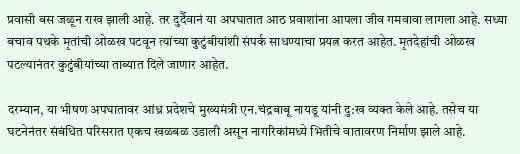प्रवासी बस जळून राख झाली आहे. तर दुर्दैवानं या अपघातात आठ प्रवाशांना आपला जीव गमवावा लागला आहे. सध्या बचाव पथके मृतांची ओळख पटवून त्यांच्या कुटुंबीयांशी संपर्क साधण्याचा प्रयत्न करत आहेत. मृतदेहांची ओळख पटल्यानंतर कुटुंबीयांच्या ताब्यात दिले जाणार आहेत.

दरम्यान, या भीषण अपघातावर आंध्र प्रदेशचे मुख्यमंत्री एन.चंद्रबाबू नायडू यांनी दु:ख व्यक्त केले आहे. तसेच या घटनेनंतर संबंधित परिसरात एकच खळबळ उडाली असून नागरिकांमध्ये भितीचे वातावरण निर्माण झाले आहे.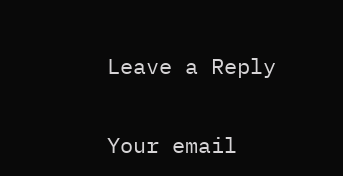Leave a Reply

Your email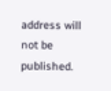address will not be published.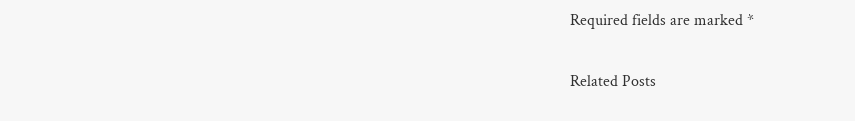Required fields are marked *

Related Posts